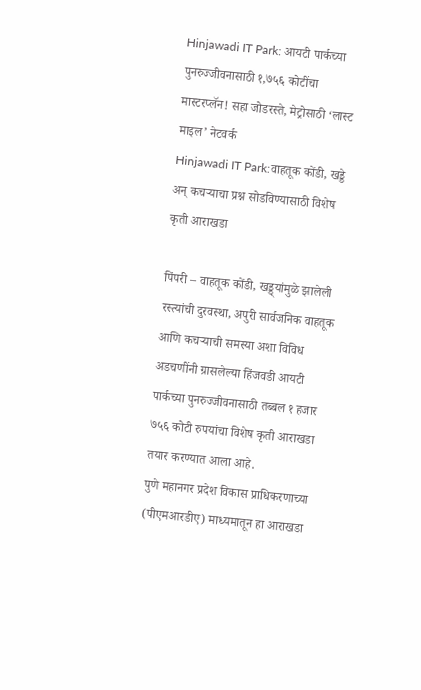Hinjawadi IT Park: आयटी पार्कच्या पुनरुज्जीवनासाठी १,७५६ कोटींचा मास्टरप्लॅन! सहा जोडरस्ते, मेट्रोसाठी ‘लास्ट माइल’ नेटवर्क
Hinjawadi IT Park:वाहतूक कोंडी, खड्डे अन् कचऱ्याचा प्रश्न सोडविण्यासाठी विशेष कृती आराखडा

पिंपरी – वाहतूक कोंडी, खड्ड्यांमुळे झालेली रस्त्यांची दुरवस्था, अपुरी सार्वजनिक वाहतूक आणि कचऱ्याची समस्या अशा विविध अडचणींनी ग्रासलेल्या हिंजवडी आयटी पार्कच्या पुनरुज्जीवनासाठी तब्बल १ हजार ७५६ कोटी रुपयांचा विशेष कृती आराखडा तयार करण्यात आला आहे.
पुणे महानगर प्रदेश विकास प्राधिकरणाच्या (पीएमआरडीए) माध्यमातून हा आराखडा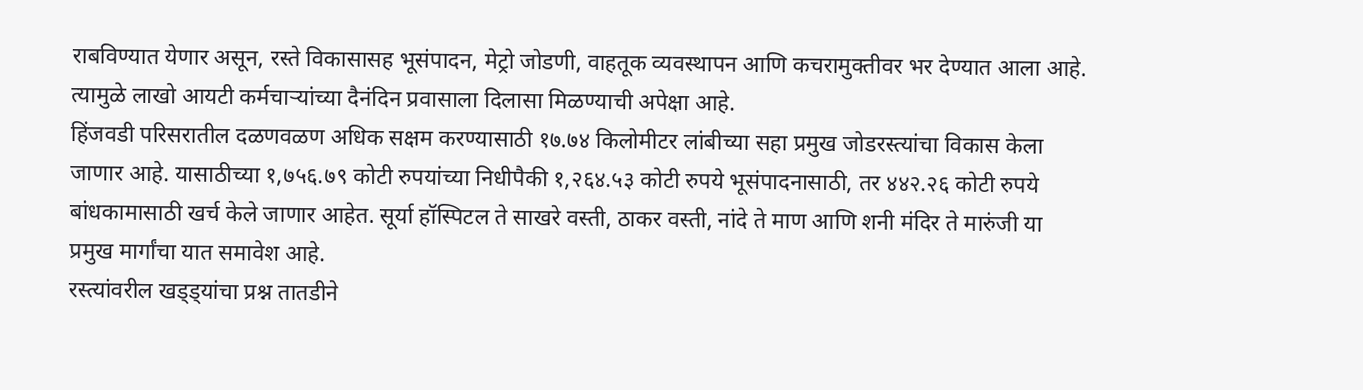राबविण्यात येणार असून, रस्ते विकासासह भूसंपादन, मेट्रो जोडणी, वाहतूक व्यवस्थापन आणि कचरामुक्तीवर भर देण्यात आला आहे. त्यामुळे लाखो आयटी कर्मचाऱ्यांच्या दैनंदिन प्रवासाला दिलासा मिळण्याची अपेक्षा आहे.
हिंजवडी परिसरातील दळणवळण अधिक सक्षम करण्यासाठी १७.७४ किलोमीटर लांबीच्या सहा प्रमुख जोडरस्त्यांचा विकास केला जाणार आहे. यासाठीच्या १,७५६.७९ कोटी रुपयांच्या निधीपैकी १,२६४.५३ कोटी रुपये भूसंपादनासाठी, तर ४४२.२६ कोटी रुपये बांधकामासाठी खर्च केले जाणार आहेत. सूर्या हॉस्पिटल ते साखरे वस्ती, ठाकर वस्ती, नांदे ते माण आणि शनी मंदिर ते मारुंजी या प्रमुख मार्गांचा यात समावेश आहे.
रस्त्यांवरील खड्ड्यांचा प्रश्न तातडीने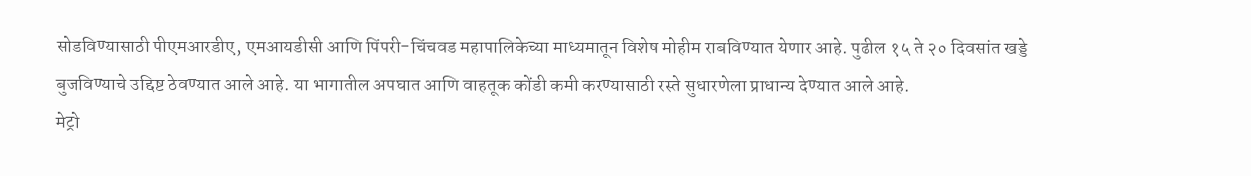सोडविण्यासाठी पीएमआरडीए, एमआयडीसी आणि पिंपरी-चिंचवड महापालिकेच्या माध्यमातून विशेष मोहीम राबविण्यात येणार आहे. पुढील १५ ते २० दिवसांत खड्डे बुजविण्याचे उद्दिष्ट ठेवण्यात आले आहे. या भागातील अपघात आणि वाहतूक कोंडी कमी करण्यासाठी रस्ते सुधारणेला प्राधान्य देण्यात आले आहे.
मेट्रो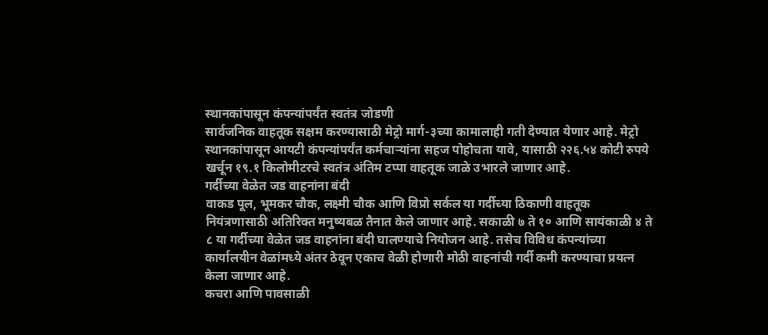स्थानकांपासून कंपन्यांपर्यंत स्वतंत्र जोडणी
सार्वजनिक वाहतूक सक्षम करण्यासाठी मेट्रो मार्ग-३च्या कामालाही गती देण्यात येणार आहे. मेट्रो स्थानकांपासून आयटी कंपन्यांपर्यंत कर्मचाऱ्यांना सहज पोहोचता यावे, यासाठी २२६.५४ कोटी रुपये खर्चून १९.१ किलोमीटरचे स्वतंत्र अंतिम टप्पा वाहतूक जाळे उभारले जाणार आहे.
गर्दीच्या वेळेत जड वाहनांना बंदी
वाकड पूल, भूमकर चौक, लक्ष्मी चौक आणि विप्रो सर्कल या गर्दीच्या ठिकाणी वाहतूक नियंत्रणासाठी अतिरिक्त मनुष्यबळ तैनात केले जाणार आहे. सकाळी ७ ते १० आणि सायंकाळी ४ ते ८ या गर्दीच्या वेळेत जड वाहनांना बंदी घालण्याचे नियोजन आहे. तसेच विविध कंपन्यांच्या कार्यालयीन वेळांमध्ये अंतर ठेवून एकाच वेळी होणारी मोठी वाहनांची गर्दी कमी करण्याचा प्रयत्न केला जाणार आहे.
कचरा आणि पावसाळी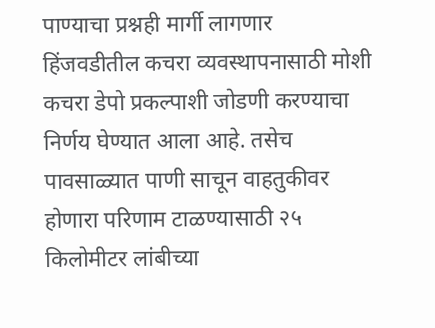पाण्याचा प्रश्नही मार्गी लागणार
हिंजवडीतील कचरा व्यवस्थापनासाठी मोशी कचरा डेपो प्रकल्पाशी जोडणी करण्याचा निर्णय घेण्यात आला आहे. तसेच पावसाळ्यात पाणी साचून वाहतुकीवर होणारा परिणाम टाळण्यासाठी २५ किलोमीटर लांबीच्या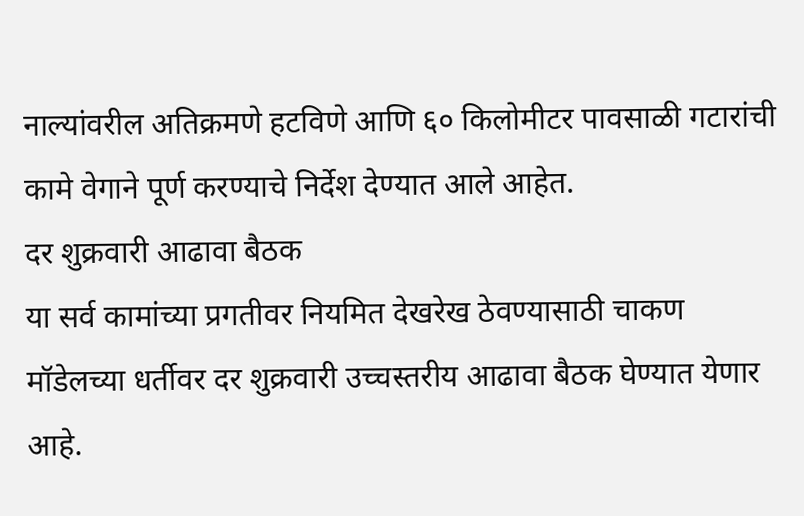नाल्यांवरील अतिक्रमणे हटविणे आणि ६० किलोमीटर पावसाळी गटारांची कामे वेगाने पूर्ण करण्याचे निर्देश देण्यात आले आहेत.
दर शुक्रवारी आढावा बैठक
या सर्व कामांच्या प्रगतीवर नियमित देखरेख ठेवण्यासाठी चाकण मॉडेलच्या धर्तीवर दर शुक्रवारी उच्चस्तरीय आढावा बैठक घेण्यात येणार आहे.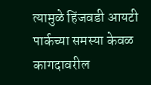त्यामुळे हिंजवडी आयटी पार्कच्या समस्या केवळ कागदावरील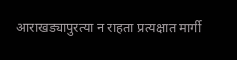आराखड्यापुरत्या न राहता प्रत्यक्षात मार्गी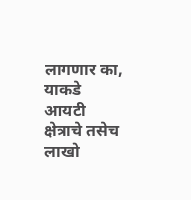लागणार का, याकडे आयटी क्षेत्राचे तसेच लाखो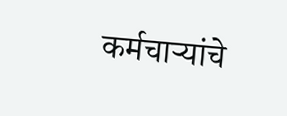कर्मचाऱ्यांचे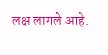लक्ष लागले आहे.